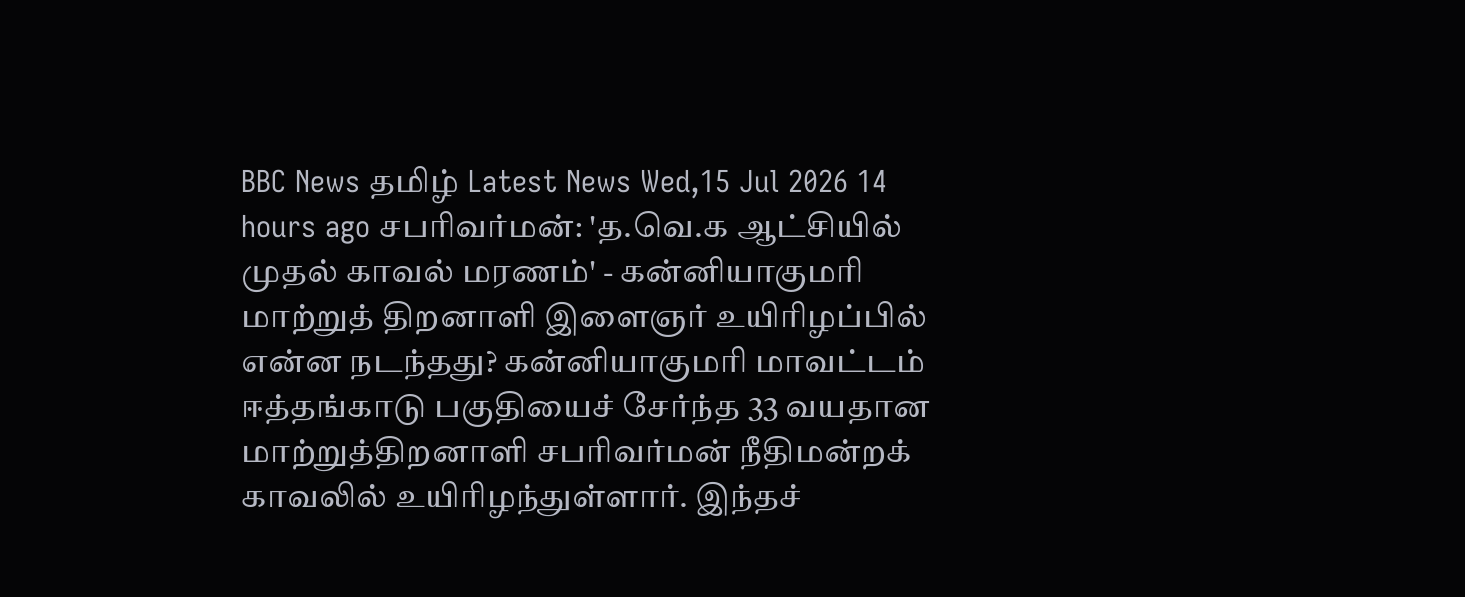BBC News தமிழ் Latest News Wed,15 Jul 2026 14 hours ago சபரிவர்மன்: 'த.வெ.க ஆட்சியில் முதல் காவல் மரணம்' - கன்னியாகுமரி மாற்றுத் திறனாளி இளைஞர் உயிரிழப்பில் என்ன நடந்தது? கன்னியாகுமரி மாவட்டம் ஈத்தங்காடு பகுதியைச் சேர்ந்த 33 வயதான மாற்றுத்திறனாளி சபரிவர்மன் நீதிமன்றக் காவலில் உயிரிழந்துள்ளார். இந்தச்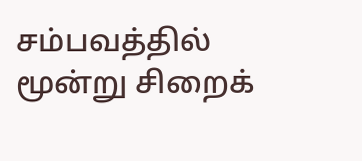சம்பவத்தில் மூன்று சிறைக்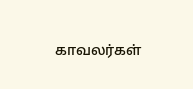காவலர்கள்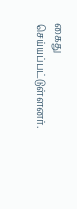கைது செய்யப்பட்டுள்ளனர்.